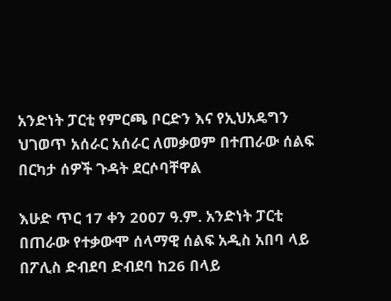አንድነት ፓርቲ የምርጫ ቦርድን እና የኢህአዴግን ህገወጥ አሰራር አሰራር ለመቃወም በተጠራው ሰልፍ በርካታ ሰዎች ጉዳት ደርሶባቸዋል

እሁድ ጥር 17 ቀን 2007 ዓ.ም. አንድነት ፓርቲ በጠራው የተቃውሞ ሰላማዊ ሰልፍ አዲስ አበባ ላይ በፖሊስ ድብደባ ድብደባ ከ26 በላይ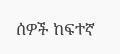ሰዎች ከፍተኛ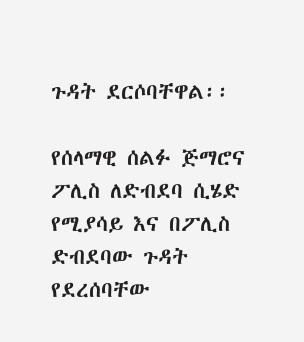ጉዳት ደርሶባቸዋል፡፡

የሰላማዊ ሰልፉ ጅማሮና ፖሊስ ለድብደባ ሲሄድ የሚያሳይ እና በፖሊስ ድብደባው ጉዳት የደረሰባቸው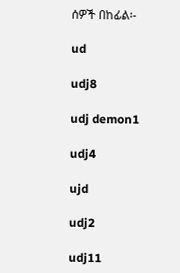ሰዎች በከፊል፡-

ud

udj8

udj demon1

udj4

ujd

udj2

udj11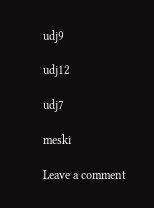udj9

udj12

udj7

meski

Leave a comment